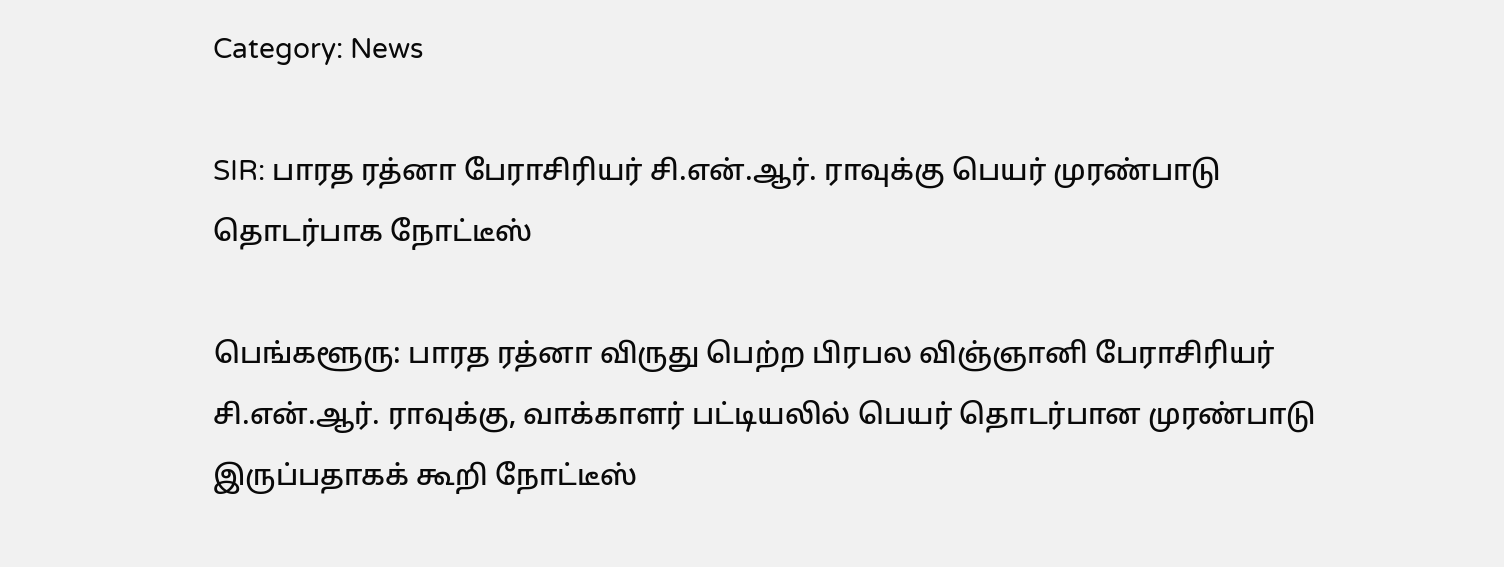Category: News

SIR: பாரத ரத்னா பேராசிரியர் சி.என்.ஆர். ராவுக்கு பெயர் முரண்பாடு தொடர்பாக நோட்டீஸ்

பெங்களூரு: பாரத ரத்னா விருது பெற்ற பிரபல விஞ்ஞானி பேராசிரியர் சி.என்.ஆர். ராவுக்கு, வாக்காளர் பட்டியலில் பெயர் தொடர்பான முரண்பாடு இருப்பதாகக் கூறி நோட்டீஸ்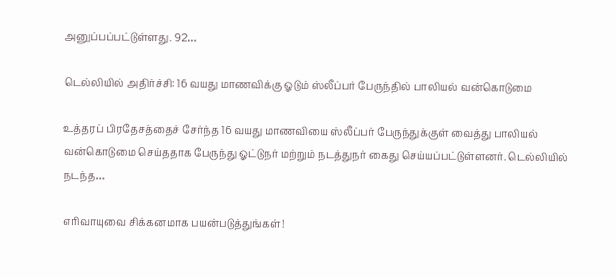அனுப்பப்பட்டுள்ளது. 92…

டெல்லியில் அதிர்ச்சி: 16 வயது மாணவிக்கு ஓடும் ஸ்லீப்பர் பேருந்தில் பாலியல் வன்கொடுமை

உத்தரப் பிரதேசத்தைச் சேர்ந்த 16 வயது மாணவியை ஸ்லீப்பர் பேருந்துக்குள் வைத்து பாலியல் வன்கொடுமை செய்ததாக பேருந்து ஓட்டுநர் மற்றும் நடத்துநர் கைது செய்யப்பட்டுள்ளனர். டெல்லியில் நடந்த…

எரிவாயுவை சிக்கனமாக பயன்படுத்துங்கள்!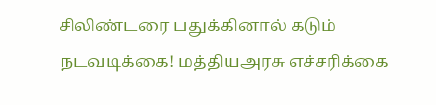சிலிண்டரை பதுக்கினால் கடும் நடவடிக்கை! மத்தியஅரசு எச்சரிக்கை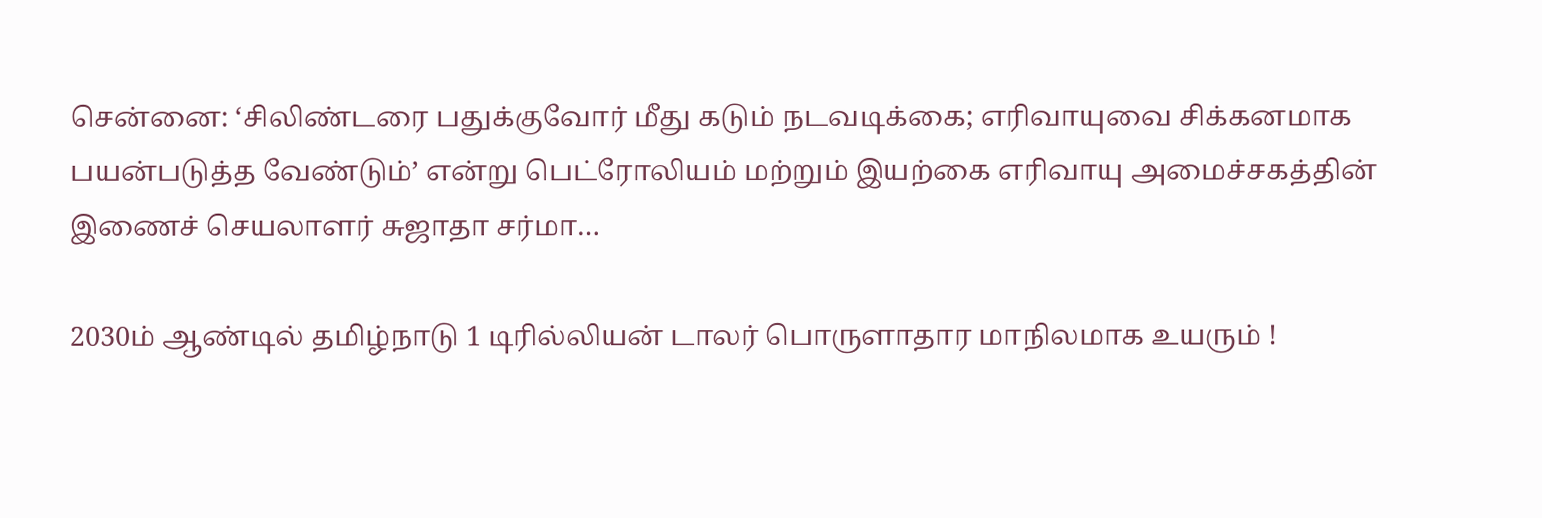சென்னை: ‘சிலிண்டரை பதுக்குவோர் மீது கடும் நடவடிக்கை; எரிவாயுவை சிக்கனமாக பயன்படுத்த வேண்டும்’ என்று பெட்ரோலியம் மற்றும் இயற்கை எரிவாயு அமைச்சகத்தின் இணைச் செயலாளர் சுஜாதா சர்மா…

2030ம் ஆண்டில் தமிழ்நாடு 1 டிரில்லியன் டாலர் பொருளாதார மாநிலமாக உயரும் !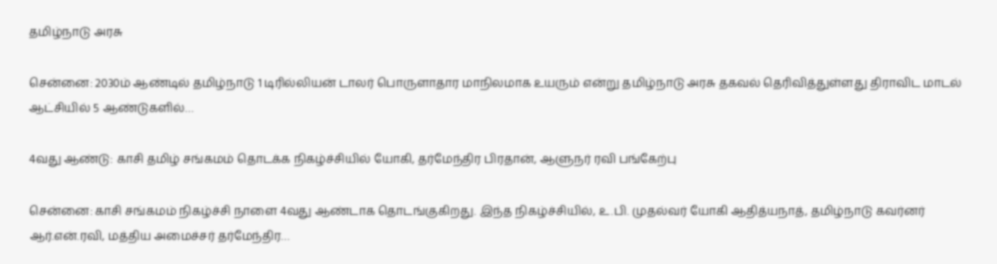தமிழ்நாடு அரசு

சென்னை: 2030ம் ஆண்டில் தமிழ்நாடு 1 டிரில்லியன் டாலர் பொருளாதார மாநிலமாக உயரும் என்று தமிழ்நாடு அரசு தகவல் தெரிவித்துள்ளது திராவிட மாடல் ஆட்சியில் 5 ஆண்டுகளில்…

4வது ஆண்டு: காசி தமிழ் சங்கமம் தொடக்க நிகழ்ச்சியில் யோகி, தர்மேந்திர பிரதான், ஆளுநர் ரவி பங்கேற்பு

சென்னை: காசி சங்கமம் நிகழ்ச்சி நாளை 4வது ஆண்டாக தொடங்குகிறது. இந்த நிகழ்ச்சியில், உ.பி. முதல்வர் யோகி ஆதித்யநாத், தமிழ்நாடு கவர்னர் ஆர்.என்.ரவி, மத்திய அமைச்சர் தர்மேந்திர…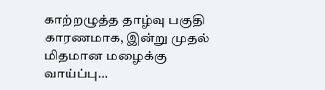காற்றழுத்த தாழ்வு பகுதி காரணமாக, இன்று முதல் மிதமான மழைக்கு வாய்ப்பு…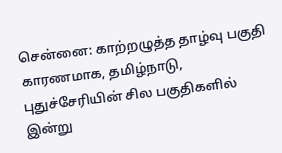சென்னை: காற்றழுத்த தாழ்வு பகுதி காரணமாக, தமிழ்நாடு, புதுச்சேரியின் சில பகுதிகளில் இன்று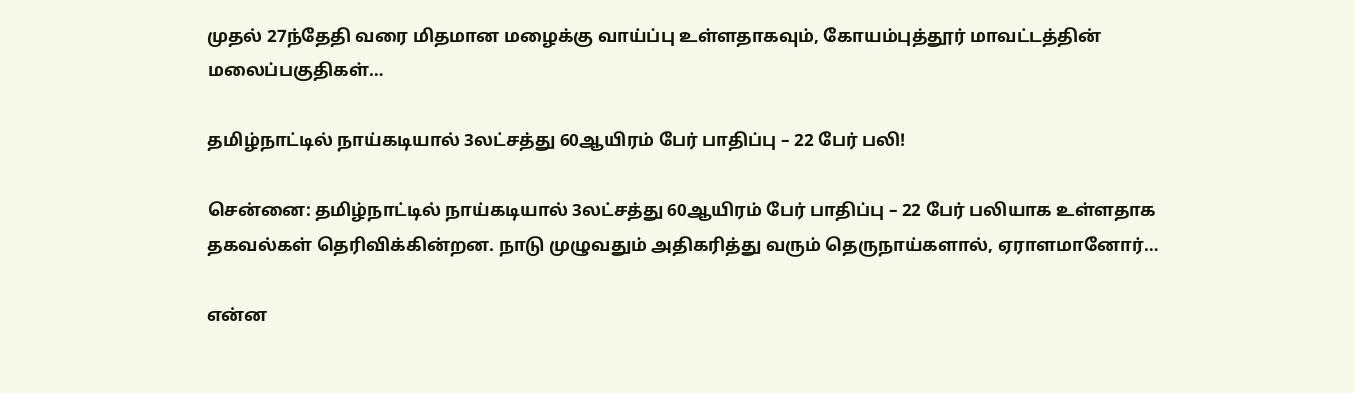முதல் 27ந்தேதி வரை மிதமான மழைக்கு வாய்ப்பு உள்ளதாகவும், கோயம்புத்தூர் மாவட்டத்தின் மலைப்பகுதிகள்…

தமிழ்நாட்டில் நாய்கடியால் 3லட்சத்து 60ஆயிரம் பேர் பாதிப்பு – 22 பேர் பலி!

சென்னை: தமிழ்நாட்டில் நாய்கடியால் 3லட்சத்து 60ஆயிரம் பேர் பாதிப்பு – 22 பேர் பலியாக உள்ளதாக தகவல்கள் தெரிவிக்கின்றன. நாடு முழுவதும் அதிகரித்து வரும் தெருநாய்களால், ஏராளமானோர்…

என்ன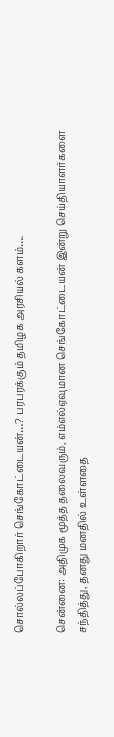சொல்லப்போகிறார் செங்கோட்டையன்…? பரபரக்கும் தமிழக அரசியல் களம்….

சென்னை: அதிமுக மூத்த தலைவரும், எம்எல்ஏவுமான செங்கோட்டையன் இன்று செய்தியாளர்களை சந்தித்து, தனது மனதில் உள்ளதை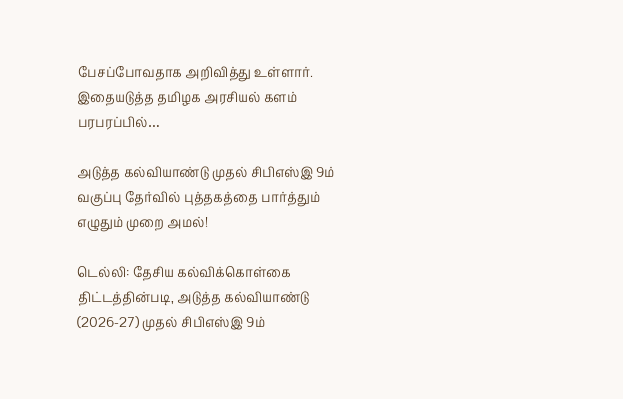பேசப்போவதாக அறிவித்து உள்ளார். இதையடுத்த தமிழக அரசியல் களம் பரபரப்பில்…

அடுத்த கல்வியாண்டு முதல் சிபிஎஸ்இ 9ம் வகுப்பு தேர்வில் புத்தகத்தை பார்த்தும் எழுதும் முறை அமல்!

டெல்லி: தேசிய கல்விக்கொள்கை திட்டத்தின்படி, அடுத்த கல்வியாண்டு (2026-27) முதல் சிபிஎஸ்இ 9ம்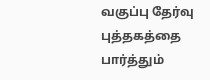வகுப்பு தேர்வு புத்தகத்தை பார்த்தும்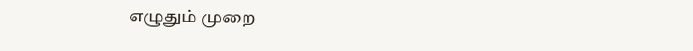எழுதும் முறை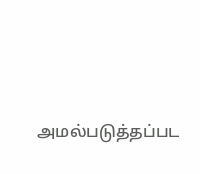அமல்படுத்தப்பட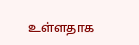உள்ளதாக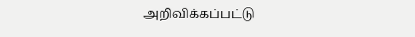அறிவிக்கப்பட்டு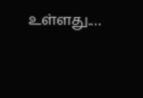உள்ளது.…